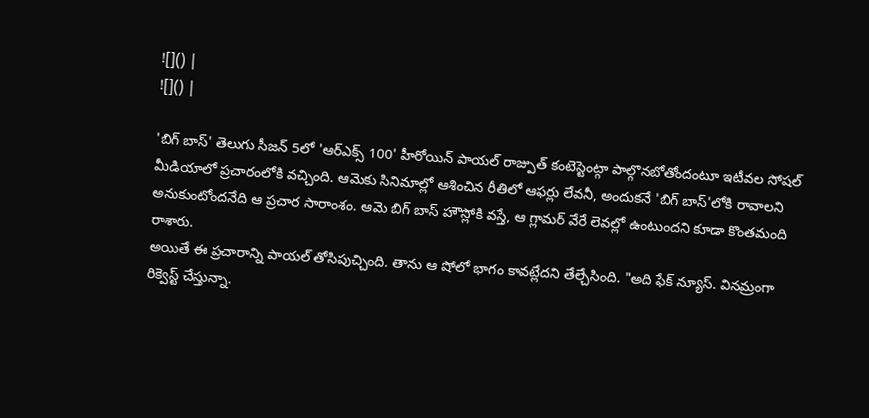![]() |
![]() |

'బిగ్ బాస్' తెలుగు సీజన్ 5లో 'ఆర్ఎక్స్ 100' హీరోయిన్ పాయల్ రాజ్పుత్ కంటెస్టెంట్గా పాల్గొనబోతోందంటూ ఇటీవల సోషల్ మీడియాలో ప్రచారంలోకి వచ్చింది. ఆమెకు సినిమాల్లో ఆశించిన రీతిలో ఆఫర్లు లేవనీ, అందుకనే 'బిగ్ బాస్'లోకి రావాలని అనుకుంటోందనేది ఆ ప్రచార సారాంశం. ఆమె బిగ్ బాస్ హౌస్లోకి వస్తే, ఆ గ్లామర్ వేరే లెవల్లో ఉంటుందని కూడా కొంతమంది రాశారు.
అయితే ఈ ప్రచారాన్ని పాయల్ తోసిపుచ్చింది. తాను ఆ షోలో భాగం కావట్లేదని తేల్చేసింది. "అది ఫేక్ న్యూస్. వినమ్రంగా రిక్వెస్ట్ చేస్తున్నా.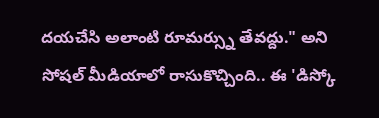దయచేసి అలాంటి రూమర్స్ను తేవద్దు." అని సోషల్ మీడియాలో రాసుకొచ్చింది.. ఈ 'డిస్కో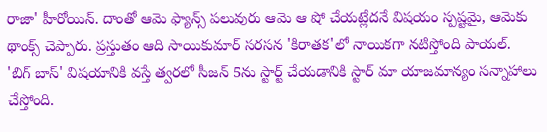రాజా' హీరోయిన్. దాంతో ఆమె ఫ్యాన్స్ పలువురు ఆమె ఆ షో చేయట్లేదనే విషయం స్పష్టమై, ఆమెకు థాంక్స్ చెప్పారు. ప్రస్తుతం ఆది సాయికుమార్ సరసన 'కిరాతక'లో నాయికగా నటిస్తోంది పాయల్.
'బిగ్ బాస్' విషయానికి వస్తే త్వరలో సీజన్ 5ను స్టార్ట్ చేయడానికి స్టార్ మా యాజమాన్యం సన్నాహాలు చేస్తోంది.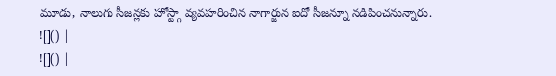మూడు, నాలుగు సీజన్లకు హోస్ట్గా వ్యవహరించిన నాగార్జున ఐదో సీజన్నూ నడిపించనున్నారు.
![]() |
![]() |